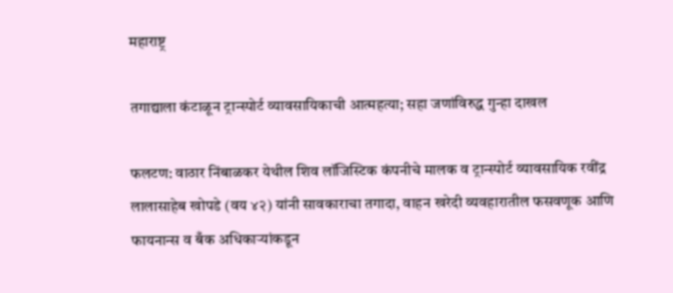महाराष्ट्र

तगाद्याला कंटाळून ट्रान्स्पोर्ट व्यावसायिकाची आत्महत्या; सहा जणांविरुद्ध गुन्हा दाखल

फलटण: वाठार निंबाळकर येथील शिव लॉजिस्टिक कंपनीचे मालक व ट्रान्स्पोर्ट व्यावसायिक रवींद्र लालासाहेब खोपडे (वय ४२) यांनी सावकाराचा तगादा, वाहन खरेदी व्यवहारातील फसवणूक आणि फायनान्स व बँक अधिकाऱ्यांकडून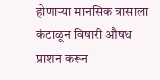होणाऱ्या मानसिक त्रासाला कंटाळून विषारी औषध प्राशन करून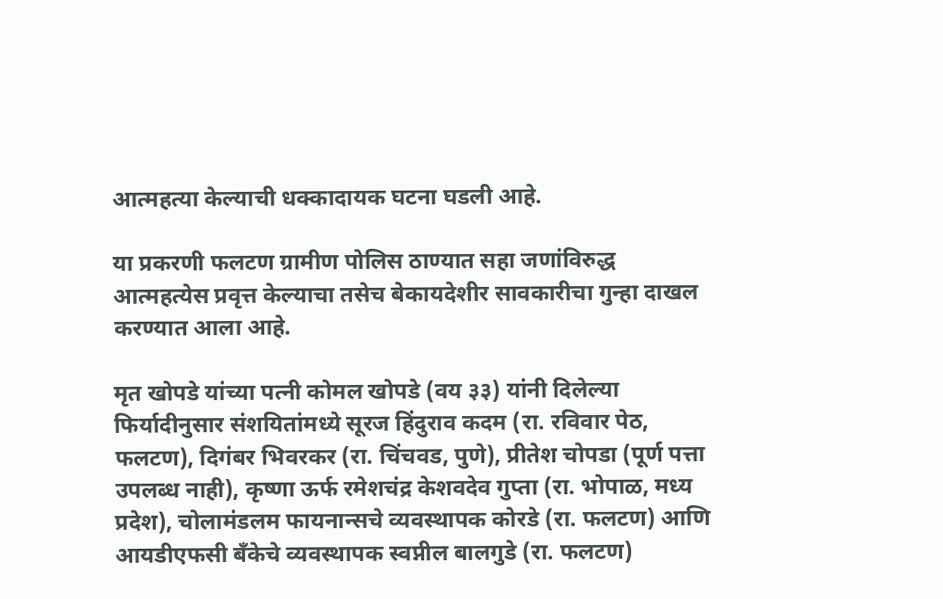आत्महत्या केल्याची धक्कादायक घटना घडली आहे.

या प्रकरणी फलटण ग्रामीण पोलिस ठाण्यात सहा जणांविरुद्ध आत्महत्येस प्रवृत्त केल्याचा तसेच बेकायदेशीर सावकारीचा गुन्हा दाखल करण्यात आला आहे.

मृत खोपडे यांच्या पत्नी कोमल खोपडे (वय ३३) यांनी दिलेल्या फिर्यादीनुसार संशयितांमध्ये सूरज हिंदुराव कदम (रा. रविवार पेठ, फलटण), दिगंबर भिवरकर (रा. चिंचवड, पुणे), प्रीतेश चोपडा (पूर्ण पत्ता उपलब्ध नाही), कृष्णा ऊर्फ रमेशचंद्र केशवदेव गुप्ता (रा. भोपाळ, मध्य प्रदेश), चोलामंडलम फायनान्सचे व्यवस्थापक कोरडे (रा. फलटण) आणि आयडीएफसी बँकेचे व्यवस्थापक स्वप्नील बालगुडे (रा. फलटण)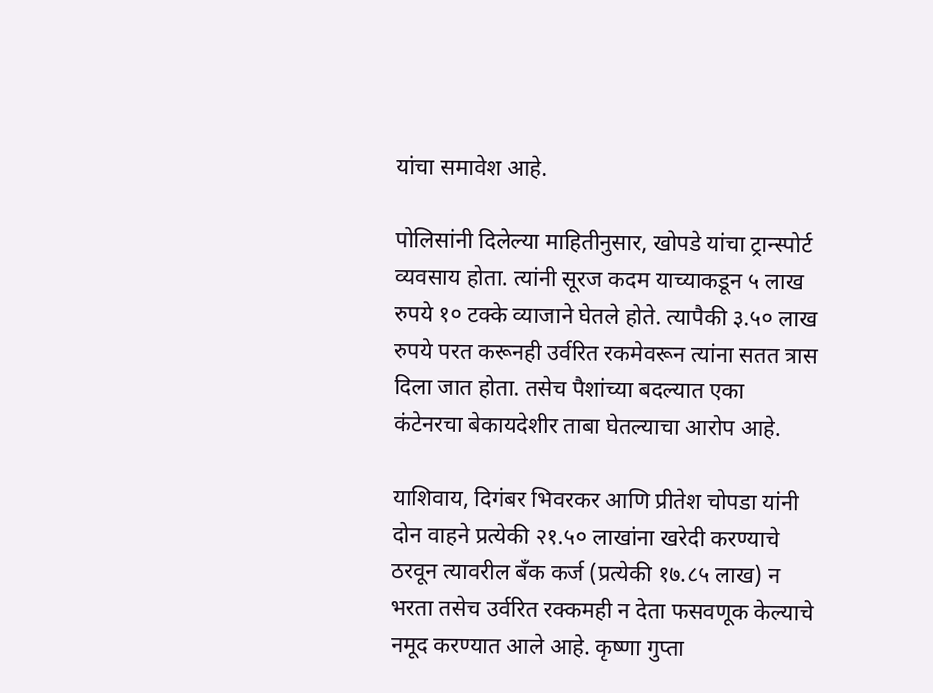यांचा समावेश आहे.

पोलिसांनी दिलेल्या माहितीनुसार, खोपडे यांचा ट्रान्स्पोर्ट व्यवसाय होता. त्यांनी सूरज कदम याच्याकडून ५ लाख रुपये १० टक्के व्याजाने घेतले होते. त्यापैकी ३.५० लाख रुपये परत करूनही उर्वरित रकमेवरून त्यांना सतत त्रास दिला जात होता. तसेच पैशांच्या बदल्यात एका कंटेनरचा बेकायदेशीर ताबा घेतल्याचा आरोप आहे.

याशिवाय, दिगंबर भिवरकर आणि प्रीतेश चोपडा यांनी दोन वाहने प्रत्येकी २१.५० लाखांना खरेदी करण्याचे ठरवून त्यावरील बँक कर्ज (प्रत्येकी १७.८५ लाख) न भरता तसेच उर्वरित रक्कमही न देता फसवणूक केल्याचे नमूद करण्यात आले आहे. कृष्णा गुप्ता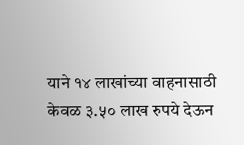याने १४ लाखांच्या वाहनासाठी केवळ ३.५० लाख रुपये देऊन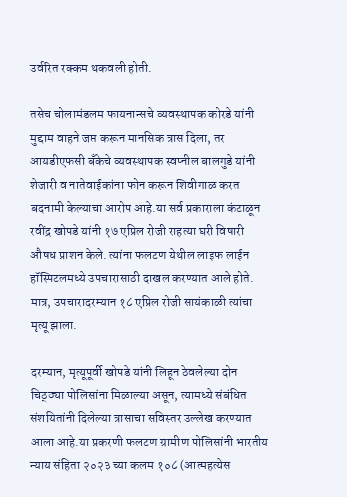उर्वरित रक्कम थकवली होती.

तसेच चोलामंडलम फायनान्सचे व्यवस्थापक कोरडे यांनी मुद्दाम वाहने जप्त करून मानसिक त्रास दिला, तर आयडीएफसी बँकेचे व्यवस्थापक स्वप्नील बालगुडे यांनी शेजारी व नातेवाईकांना फोन करून शिवीगाळ करत बदनामी केल्याचा आरोप आहे.या सर्व प्रकाराला कंटाळून रवींद्र खोपडे यांनी १७ एप्रिल रोजी राहत्या घरी विषारी औषध प्राशन केले. त्यांना फलटण येथील लाइफ लाईन हॉस्पिटलमध्ये उपचारासाठी दाखल करण्यात आले होते. मात्र, उपचारादरम्यान १८ एप्रिल रोजी सायंकाळी त्यांचा मृत्यू झाला.

दरम्यान, मृत्यूपूर्वी खोपडे यांनी लिहून ठेवलेल्या दोन चिठ्ठ्या पोलिसांना मिळाल्या असून, त्यामध्ये संबंधित संशयितांनी दिलेल्या त्रासाचा सविस्तर उल्लेख करण्यात आला आहे.या प्रकरणी फलटण ग्रामीण पोलिसांनी भारतीय न्याय संहिता २०२३ च्या कलम १०८ (आत्महत्येस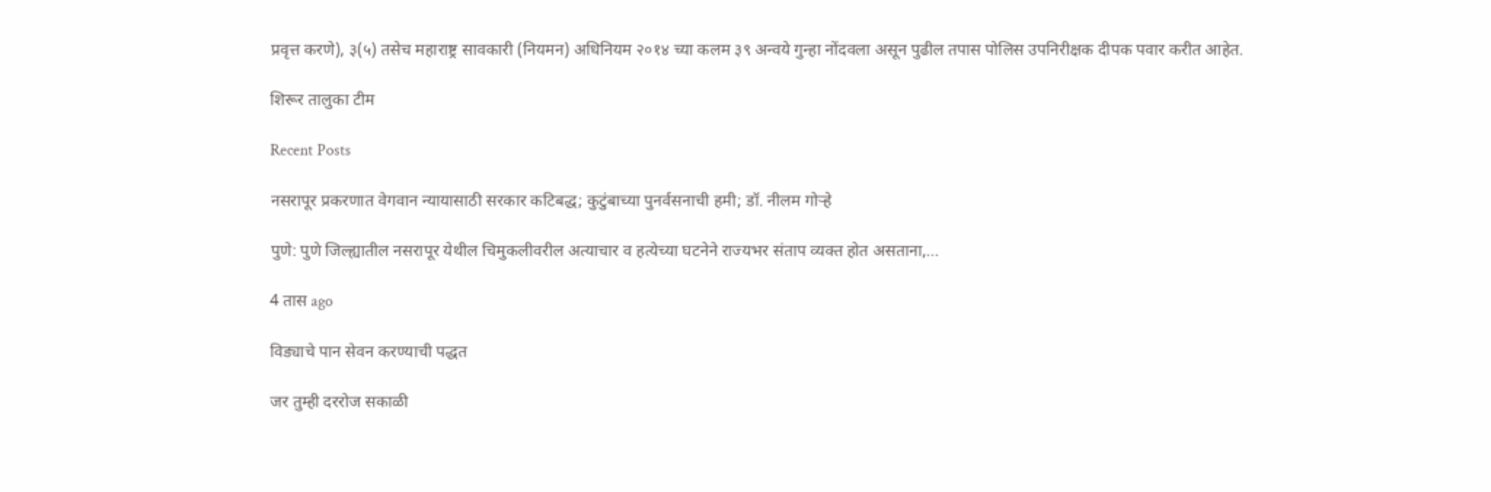प्रवृत्त करणे), ३(५) तसेच महाराष्ट्र सावकारी (नियमन) अधिनियम २०१४ च्या कलम ३९ अन्वये गुन्हा नोंदवला असून पुढील तपास पोलिस उपनिरीक्षक दीपक पवार करीत आहेत.

शिरूर तालुका टीम

Recent Posts

नसरापूर प्रकरणात वेगवान न्यायासाठी सरकार कटिबद्ध; कुटुंबाच्या पुनर्वसनाची हमी; डॉ. नीलम गोऱ्हे

पुणे: पुणे जिल्ह्यातील नसरापूर येथील चिमुकलीवरील अत्याचार व हत्येच्या घटनेने राज्यभर संताप व्यक्त होत असताना,…

4 तास ago

विड्याचे पान सेवन करण्याची पद्धत

जर तुम्ही दररोज सकाळी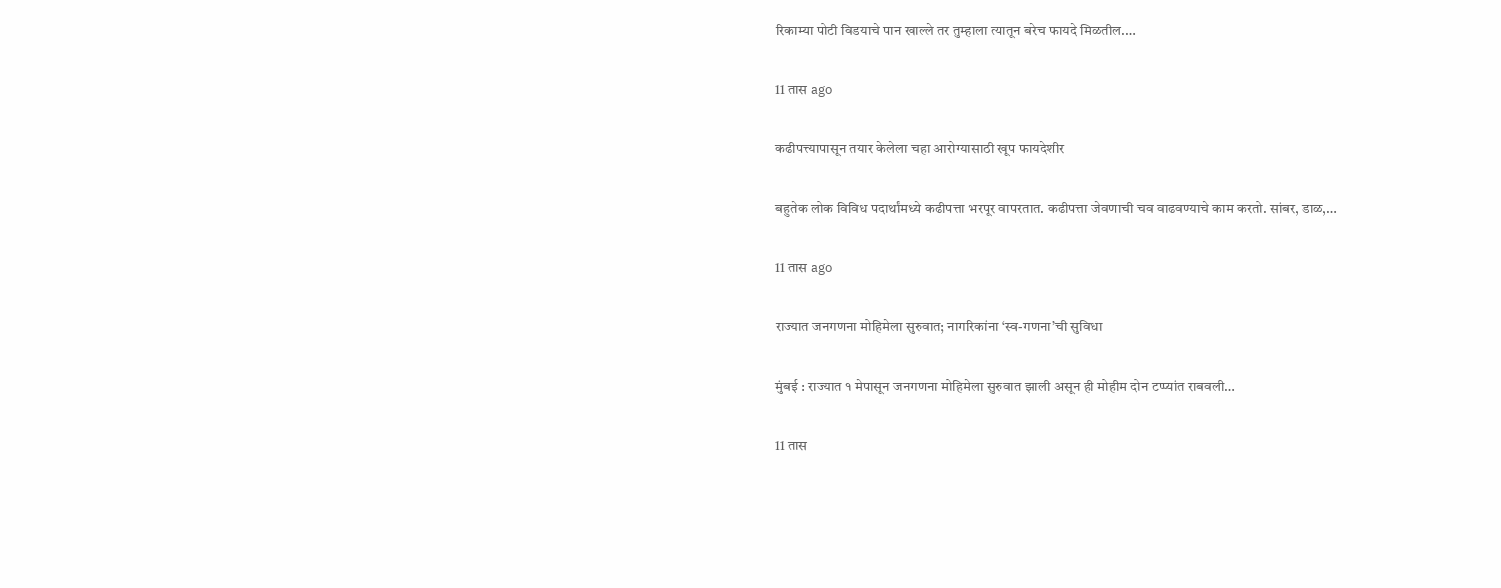रिकाम्या पोटी विडयाचे पान खाल्ले तर तुम्हाला त्यातून बरेच फायदे मिळतील.…

11 तास ago

कढीपत्त्यापासून तयार केलेला चहा आरोग्यासाठी खूप फायदेशीर

बहुतेक लोक विविध पदार्थांमध्ये कढीपत्ता भरपूर वापरतात. कढीपत्ता जेवणाची चव वाढवण्याचे काम करतो. सांबर, डाळ,…

11 तास ago

राज्यात जनगणना मोहिमेला सुरुवात; नागरिकांना ‘स्व-गणना’ची सुविधा

मुंबई : राज्यात १ मेपासून जनगणना मोहिमेला सुरुवात झाली असून ही मोहीम दोन टप्प्यांत राबवली…

11 तास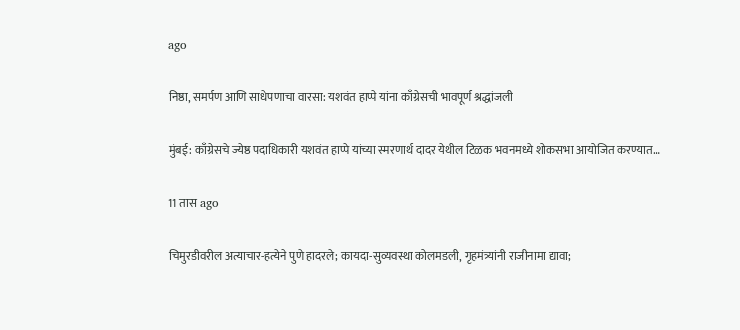ago

निष्ठा, समर्पण आणि साधेपणाचा वारसा: यशवंत हाप्पे यांना काँग्रेसची भावपूर्ण श्रद्धांजली

मुंबई: काँग्रेसचे ज्येष्ठ पदाधिकारी यशवंत हाप्पे यांच्या स्मरणार्थ दादर येथील टिळक भवनमध्ये शोकसभा आयोजित करण्यात…

11 तास ago

चिमुरडीवरील अत्याचार-हत्येने पुणे हादरले; कायदा-सुव्यवस्था कोलमडली, गृहमंत्र्यांनी राजीनामा द्यावा;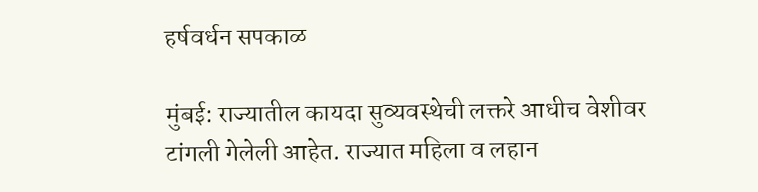हर्षवर्धन सपकाळ

मुंबई: राज्यातील कायदा सुव्यवस्थेची लक्तरे आधीच वेशीवर टांगली गेलेली आहेत. राज्यात महिला व लहान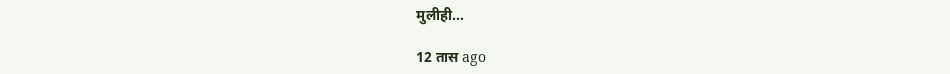मुलीही…

12 तास ago